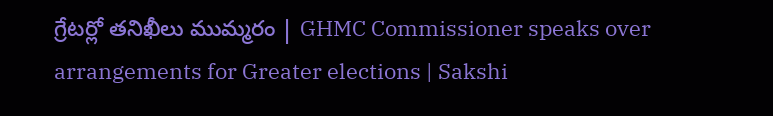గ్రేటర్లో తనిఖీలు ముమ్మరం | GHMC Commissioner speaks over arrangements for Greater elections | Sakshi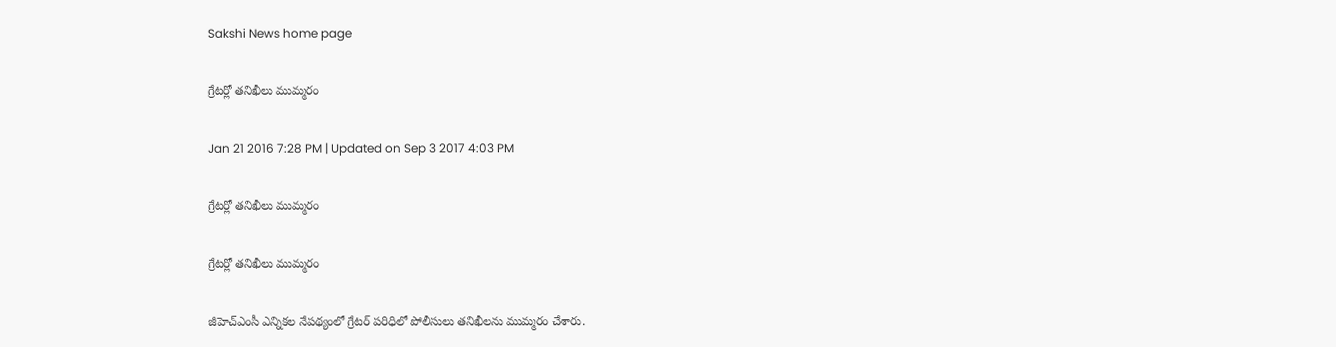Sakshi News home page

గ్రేటర్లో తనిఖీలు ముమ్మరం

Jan 21 2016 7:28 PM | Updated on Sep 3 2017 4:03 PM

గ్రేటర్లో తనిఖీలు ముమ్మరం

గ్రేటర్లో తనిఖీలు ముమ్మరం

జీహెచ్ఎంసీ ఎన్నికల నేపథ్యంలో గ్రేటర్ పరిధిలో పోలీసులు తనిఖీలను ముమ్మరం చేశారు.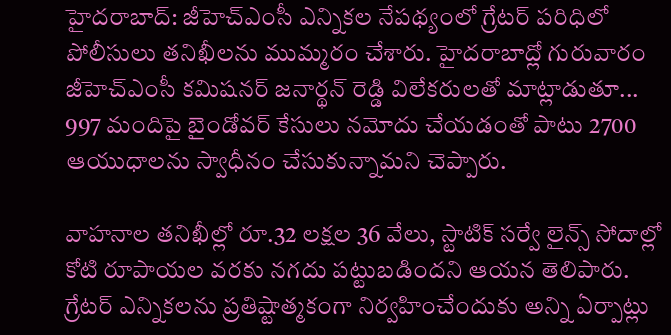హైదరాబాద్: జీహెచ్ఎంసీ ఎన్నికల నేపథ్యంలో గ్రేటర్ పరిధిలో పోలీసులు తనిఖీలను ముమ్మరం చేశారు. హైదరాబాద్లో గురువారం జీహెచ్ఎంసీ కమిషనర్ జనార్థన్ రెడ్డి విలేకరులతో మాట్లాడుతూ... 997 మందిపై బైండోవర్ కేసులు నమోదు చేయడంతో పాటు 2700 ఆయుధాలను స్వాధీనం చేసుకున్నామని చెప్పారు.

వాహనాల తనిఖీల్లో రూ.32 లక్షల 36 వేలు, స్టాటిక్ సర్వే లైన్స్ సోదాల్లో కోటి రూపాయల వరకు నగదు పట్టుబడిందని ఆయన తెలిపారు. గ్రేటర్ ఎన్నికలను ప్రతిష్టాత్మకంగా నిర్వహించేందుకు అన్ని ఏర్పాట్లు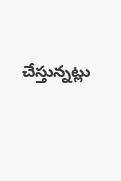చేస్తున్నట్లు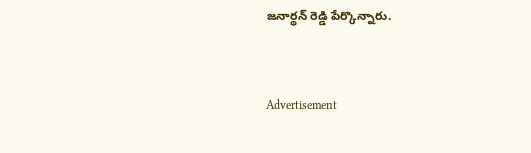జనార్థన్ రెడ్డి పేర్కొన్నారు.


Advertisement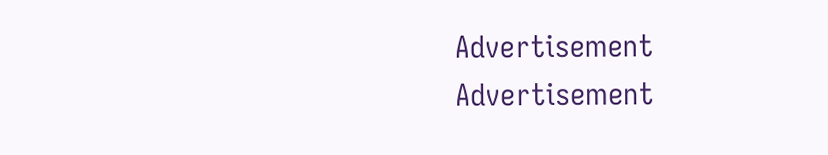Advertisement
Advertisement